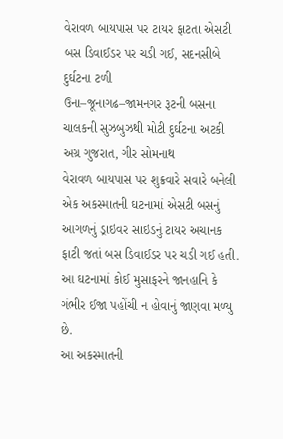વેરાવળ બાયપાસ પર ટાયર ફાટતા એસટી બસ ડિવાઈડર પર ચડી ગઈ, સદનસીબે દુર્ઘટના ટળી
ઉના–જૂનાગઢ–જામનગર રૂટની બસના ચાલકની સુઝબુઝથી મોટી દુર્ઘટના અટકી
અગ્ર ગુજરાત, ગીર સોમનાથ
વેરાવળ બાયપાસ પર શુક્રવારે સવારે બનેલી એક અકસ્માતની ઘટનામાં એસટી બસનું આગળનું ડ્રાઇવર સાઇડનું ટાયર અચાનક ફાટી જતાં બસ ડિવાઈડર પર ચડી ગઈ હતી. આ ઘટનામાં કોઈ મુસાફરને જાનહાનિ કે ગંભીર ઈજા પહોંચી ન હોવાનું જાણવા મળ્યુ છે.
આ અકસ્માતની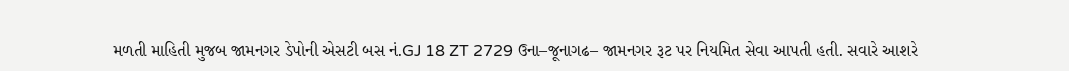મળતી માહિતી મુજબ જામનગર ડેપોની એસટી બસ નં.GJ 18 ZT 2729 ઉના–જૂનાગઢ– જામનગર રૂટ પર નિયમિત સેવા આપતી હતી. સવારે આશરે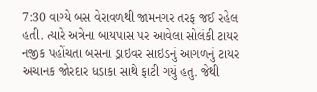7:30 વાગ્યે બસ વેરાવળથી જામનગર તરફ જઈ રહેલ હતી. ત્યારે અત્રેના બાયપાસ પર આવેલા સોલંકી ટાયર નજીક પહોંચતા બસના ડ્રાઇવર સાઇડનું આગળનું ટાયર અચાનક જોરદાર ધડાકા સાથે ફાટી ગયું હતુ. જેથી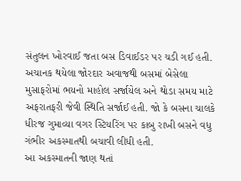સંતુલન ખોરવાઈ જતા બસ ડિવાઈડર પર ચડી ગઈ હતી. અચાનક થયેલા જોરદાર અવાજથી બસમાં બેસેલા મુસાફરોમાં ભયનો માહોલ સર્જાયેલ અને થોડા સમય માટે અફરાતફરી જેવી સ્થિતિ સર્જાઈ હતી. જો કે બસના ચાલકે ધીરજ ગુમાવ્યા વગર સ્ટિયરિંગ પર કાબુ રાખી બસને વધુ ગંભીર અકસ્માતથી બચાવી લીધી હતી.
આ અકસ્માતની જાણ થતાં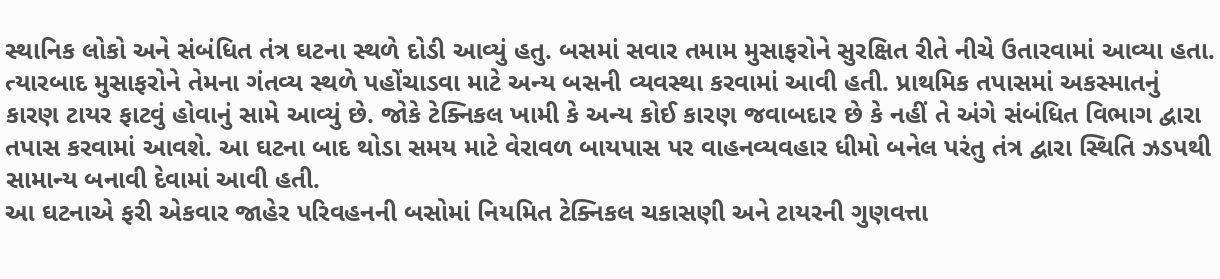સ્થાનિક લોકો અને સંબંધિત તંત્ર ઘટના સ્થળે દોડી આવ્યું હતુ. બસમાં સવાર તમામ મુસાફરોને સુરક્ષિત રીતે નીચે ઉતારવામાં આવ્યા હતા. ત્યારબાદ મુસાફરોને તેમના ગંતવ્ય સ્થળે પહોંચાડવા માટે અન્ય બસની વ્યવસ્થા કરવામાં આવી હતી. પ્રાથમિક તપાસમાં અકસ્માતનું કારણ ટાયર ફાટવું હોવાનું સામે આવ્યું છે. જોકે ટેક્નિકલ ખામી કે અન્ય કોઈ કારણ જવાબદાર છે કે નહીં તે અંગે સંબંધિત વિભાગ દ્વારા તપાસ કરવામાં આવશે. આ ઘટના બાદ થોડા સમય માટે વેરાવળ બાયપાસ પર વાહનવ્યવહાર ધીમો બનેલ પરંતુ તંત્ર દ્વારા સ્થિતિ ઝડપથી સામાન્ય બનાવી દેવામાં આવી હતી.
આ ઘટનાએ ફરી એકવાર જાહેર પરિવહનની બસોમાં નિયમિત ટેક્નિકલ ચકાસણી અને ટાયરની ગુણવત્તા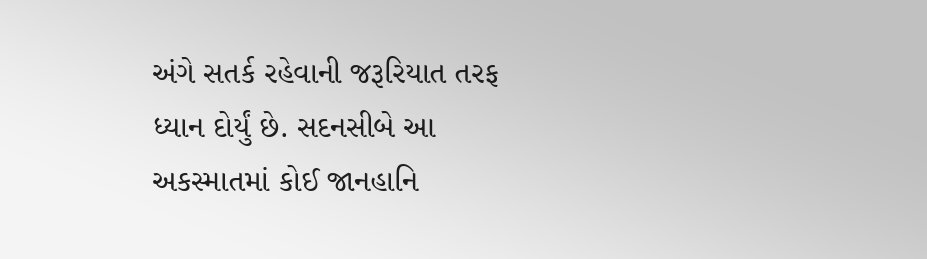અંગે સતર્ક રહેવાની જરૂરિયાત તરફ ધ્યાન દોર્યું છે. સદનસીબે આ અકસ્માતમાં કોઈ જાનહાનિ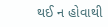થઈ ન હોવાથી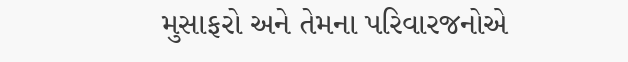મુસાફરો અને તેમના પરિવારજનોએ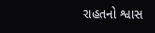રાહતનો શ્વાસ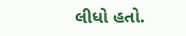લીધો હતો.